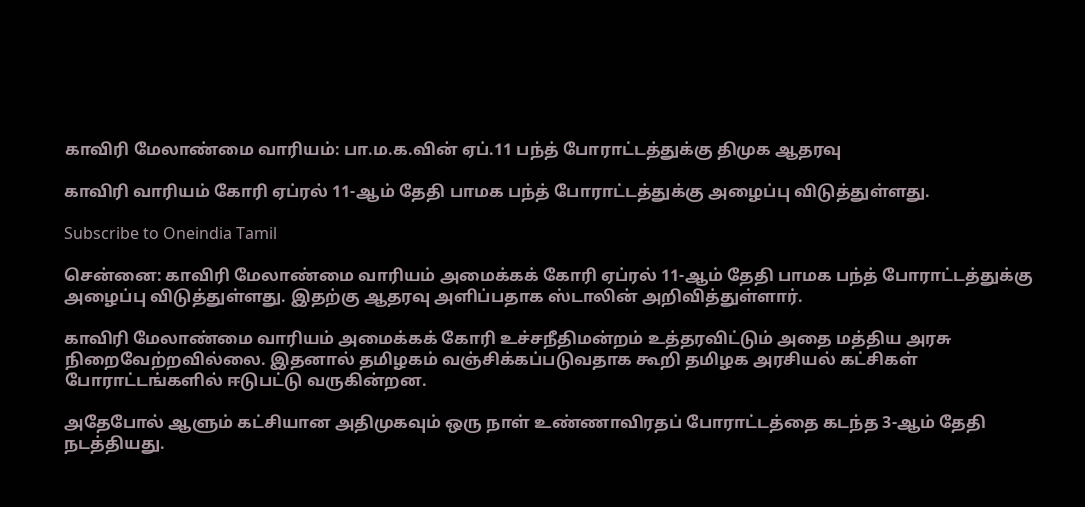காவிரி மேலாண்மை வாரியம்: பா.ம.க.வின் ஏப்.11 பந்த் போராட்டத்துக்கு திமுக ஆதரவு

காவிரி வாரியம் கோரி ஏப்ரல் 11-ஆம் தேதி பாமக பந்த் போராட்டத்துக்கு அழைப்பு விடுத்துள்ளது.

Subscribe to Oneindia Tamil

சென்னை: காவிரி மேலாண்மை வாரியம் அமைக்கக் கோரி ஏப்ரல் 11-ஆம் தேதி பாமக பந்த் போராட்டத்துக்கு அழைப்பு விடுத்துள்ளது. இதற்கு ஆதரவு அளிப்பதாக ஸ்டாலின் அறிவித்துள்ளார்.

காவிரி மேலாண்மை வாரியம் அமைக்கக் கோரி உச்சநீதிமன்றம் உத்தரவிட்டும் அதை மத்திய அரசு நிறைவேற்றவில்லை. இதனால் தமிழகம் வஞ்சிக்கப்படுவதாக கூறி தமிழக அரசியல் கட்சிகள் போராட்டங்களில் ஈடுபட்டு வருகின்றன.

அதேபோல் ஆளும் கட்சியான அதிமுகவும் ஒரு நாள் உண்ணாவிரதப் போராட்டத்தை கடந்த 3-ஆம் தேதி நடத்தியது.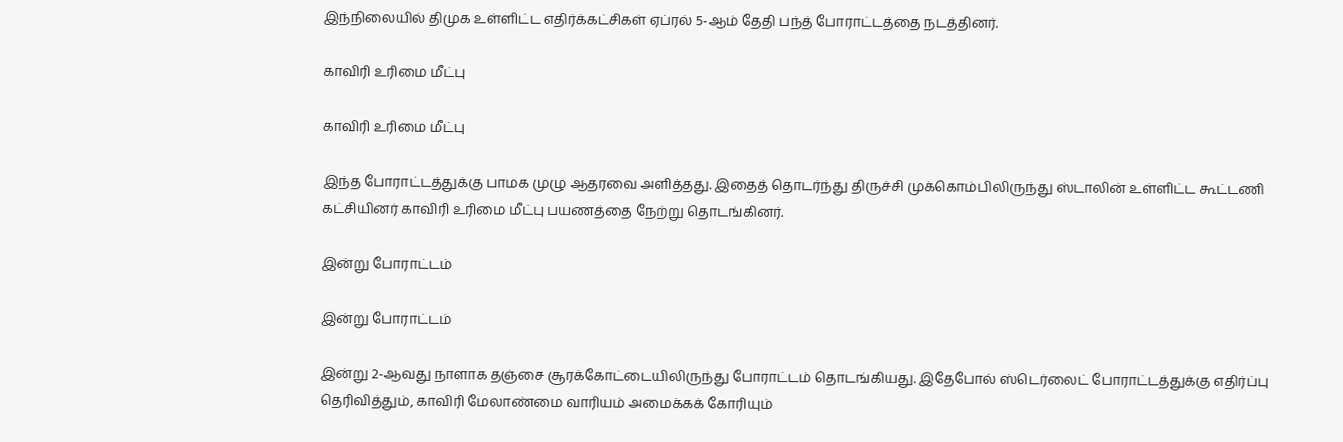இந்நிலையில் திமுக உள்ளிட்ட எதிர்க்கட்சிகள் ஏப்ரல் 5-ஆம் தேதி பந்த் போராட்டத்தை நடத்தினர்.

காவிரி உரிமை மீட்பு

காவிரி உரிமை மீட்பு

இந்த போராட்டத்துக்கு பாமக முழு ஆதரவை அளித்தது. இதைத் தொடர்ந்து திருச்சி முக்கொம்பிலிருந்து ஸ்டாலின் உள்ளிட்ட கூட்டணி கட்சியினர் காவிரி உரிமை மீட்பு பயணத்தை நேற்று தொடங்கினர்.

இன்று போராட்டம்

இன்று போராட்டம்

இன்று 2-ஆவது நாளாக தஞ்சை சூரக்கோட்டையிலிருந்து போராட்டம் தொடங்கியது. இதேபோல் ஸ்டெர்லைட் போராட்டத்துக்கு எதிர்ப்பு தெரிவித்தும், காவிரி மேலாண்மை வாரியம் அமைக்கக் கோரியும்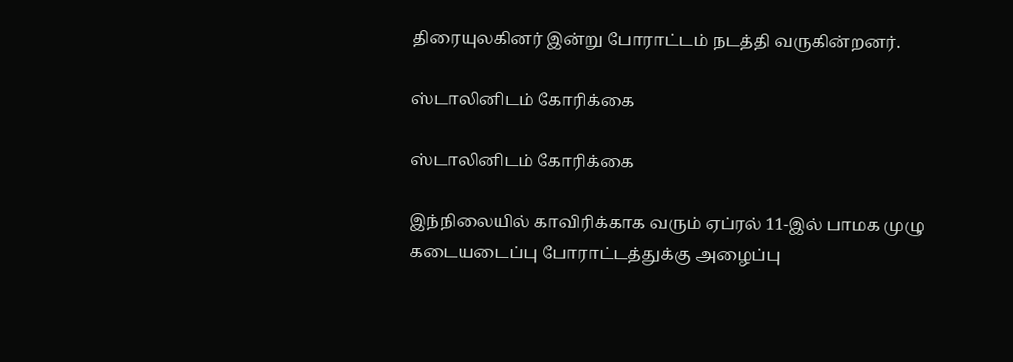திரையுலகினர் இன்று போராட்டம் நடத்தி வருகின்றனர்.

ஸ்டாலினிடம் கோரிக்கை

ஸ்டாலினிடம் கோரிக்கை

இந்நிலையில் காவிரிக்காக வரும் ஏப்ரல் 11-இல் பாமக முழு கடையடைப்பு போராட்டத்துக்கு அழைப்பு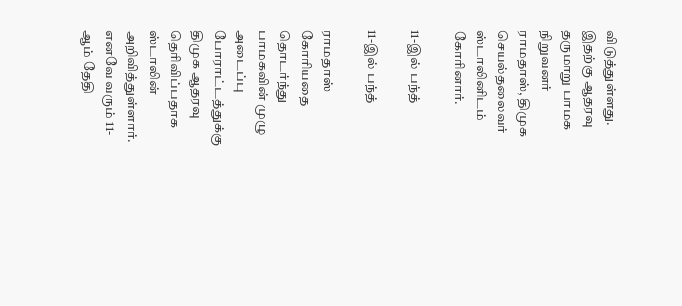விடுத்துள்ளது. இதற்கு ஆதரவு தருமாறு பாமக நிறுவனர் ராமதாஸ், திமுக செயல்தலைவர் ஸ்டாலினிடம் கோரினார்.

11-இல் பந்த்

11-இல் பந்த்

ராமதாஸ் கோரியதை தொடர்ந்து பாமகவின் முழு அடைப்பு போராட்டத்துக்கு திமுக ஆதரவு தெரிவிப்பதாக ஸ்டாலின் அறிவித்துள்ளார். எனவே வரும் 11-ஆம் தேதி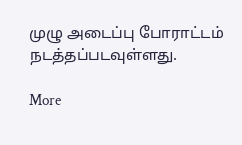முழு அடைப்பு போராட்டம் நடத்தப்படவுள்ளது.

More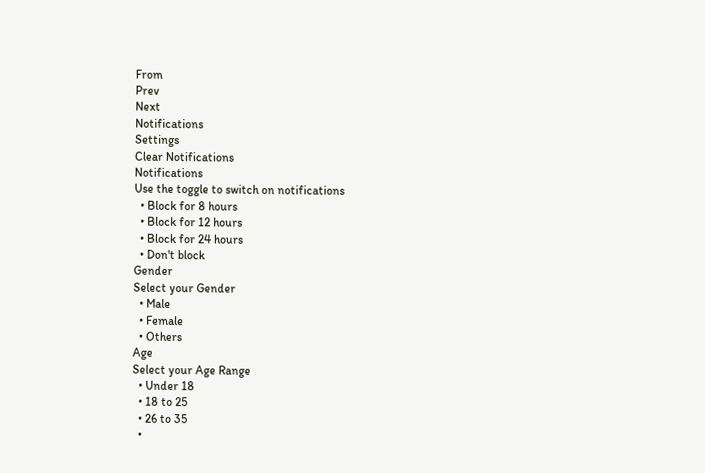From
Prev
Next
Notifications
Settings
Clear Notifications
Notifications
Use the toggle to switch on notifications
  • Block for 8 hours
  • Block for 12 hours
  • Block for 24 hours
  • Don't block
Gender
Select your Gender
  • Male
  • Female
  • Others
Age
Select your Age Range
  • Under 18
  • 18 to 25
  • 26 to 35
  •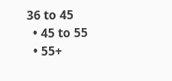36 to 45
  • 45 to 55
  • 55+